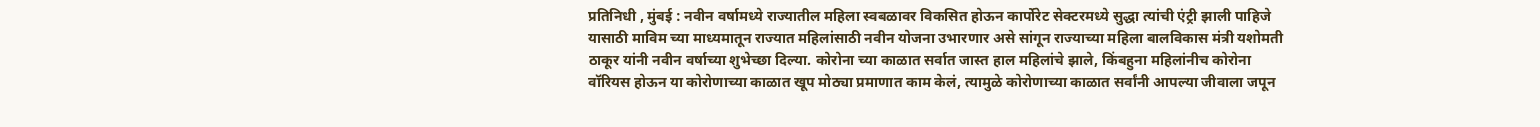प्रतिनिधी , मुंबई : नवीन वर्षामध्ये राज्यातील महिला स्वबळावर विकसित होऊन कार्पोरेट सेक्टरमध्ये सुद्धा त्यांची एंट्री झाली पाहिजे यासाठी माविम च्या माध्यमातून राज्यात महिलांसाठी नवीन योजना उभारणार असे सांगून राज्याच्या महिला बालविकास मंत्री यशोमती ठाकूर यांनी नवीन वर्षाच्या शुभेच्छा दिल्या. कोरोना च्या काळात सर्वात जास्त हाल महिलांचे झाले, किंबहुना महिलांनीच कोरोना वॉरियस होऊन या कोरोणाच्या काळात खूप मोठ्या प्रमाणात काम केलं, त्यामुळे कोरोणाच्या काळात सर्वांनी आपल्या जीवाला जपून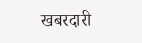खबरदारी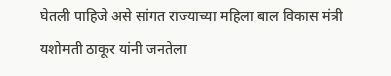घेतली पाहिजे असे सांगत राज्याच्या महिला बाल विकास मंत्री यशोमती ठाकूर यांनी जनतेला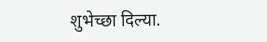शुभेच्छा दिल्या.